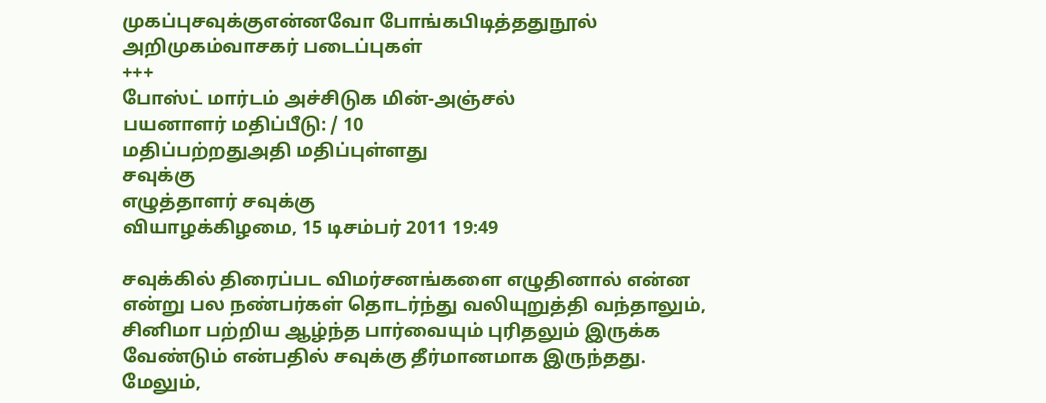முகப்புசவுக்குஎன்னவோ போங்கபிடித்ததுநூல் அறிமுகம்வாசகர் படைப்புகள்
+++
போஸ்ட் மார்டம் அச்சிடுக மின்-அஞ்சல்
பயனாளர் மதிப்பீடு: / 10
மதிப்பற்றதுஅதி மதிப்புள்ளது
சவுக்கு
எழுத்தாளர் சவுக்கு
வியாழக்கிழமை, 15 டிசம்பர் 2011 19:49

சவுக்கில் திரைப்பட விமர்சனங்களை எழுதினால் என்ன என்று பல நண்பர்கள் தொடர்ந்து வலியுறுத்தி வந்தாலும், சினிமா பற்றிய ஆழ்ந்த பார்வையும் புரிதலும் இருக்க வேண்டும் என்பதில் சவுக்கு தீர்மானமாக இருந்தது. மேலும்,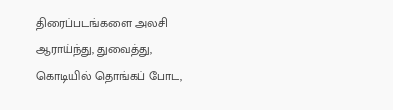திரைப்படங்களை அலசி  ஆராய்ந்து, துவைத்து, கொடியில் தொங்கப் போட,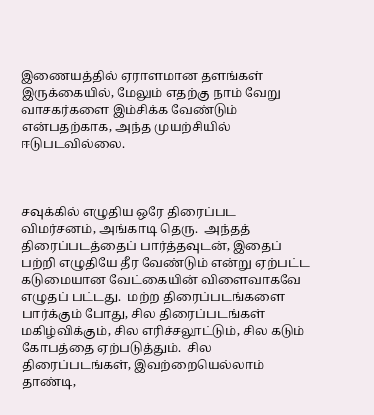இணையத்தில் ஏராளமான தளங்கள் இருக்கையில், மேலும் எதற்கு நாம் வேறு வாசகர்களை இம்சிக்க வேண்டும் என்பதற்காக, அந்த முயற்சியில் ஈடுபடவில்லை.



சவுக்கில் எழுதிய ஒரே திரைப்பட விமர்சனம், அங்காடி தெரு.  அந்தத் திரைப்படத்தைப் பார்த்தவுடன், இதைப் பற்றி எழுதியே தீர வேண்டும் என்று ஏற்பட்ட கடுமையான வேட்கையின் விளைவாகவே எழுதப் பட்டது.  மற்ற திரைப்படங்களை பார்க்கும் போது, சில திரைப்படங்கள் மகிழ்விக்கும், சில எரிச்சலூட்டும், சில கடும் கோபத்தை ஏற்படுத்தும்.  சில திரைப்படங்கள், இவற்றையெல்லாம் தாண்டி,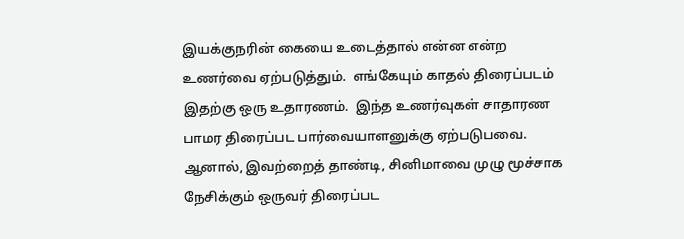இயக்குநரின் கையை உடைத்தால் என்ன என்ற உணர்வை ஏற்படுத்தும்.  எங்கேயும் காதல் திரைப்படம் இதற்கு ஒரு உதாரணம்.  இந்த உணர்வுகள் சாதாரண பாமர திரைப்பட பார்வையாளனுக்கு ஏற்படுபவை.  ஆனால், இவற்றைத் தாண்டி, சினிமாவை முழு மூச்சாக நேசிக்கும் ஒருவர் திரைப்பட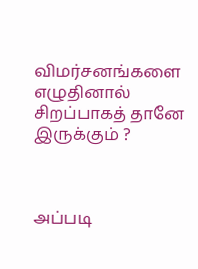விமர்சனங்களை எழுதினால் சிறப்பாகத் தானே இருக்கும் ?



அப்படி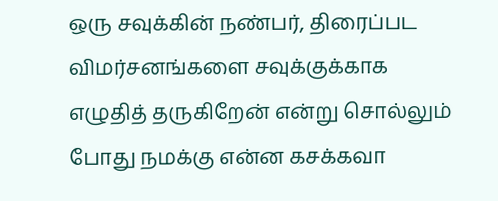ஒரு சவுக்கின் நண்பர், திரைப்பட விமர்சனங்களை சவுக்குக்காக எழுதித் தருகிறேன் என்று சொல்லும் போது நமக்கு என்ன கசக்கவா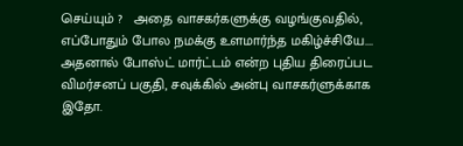செய்யும் ?   அதை வாசகர்களுக்கு வழங்குவதில், எப்போதும் போல நமக்கு உளமார்ந்த மகிழ்ச்சியே….   அதனால் போஸ்ட் மார்ட்டம் என்ற புதிய திரைப்பட விமர்சனப் பகுதி, சவுக்கில் அன்பு வாசகர்ளுக்காக இதோ.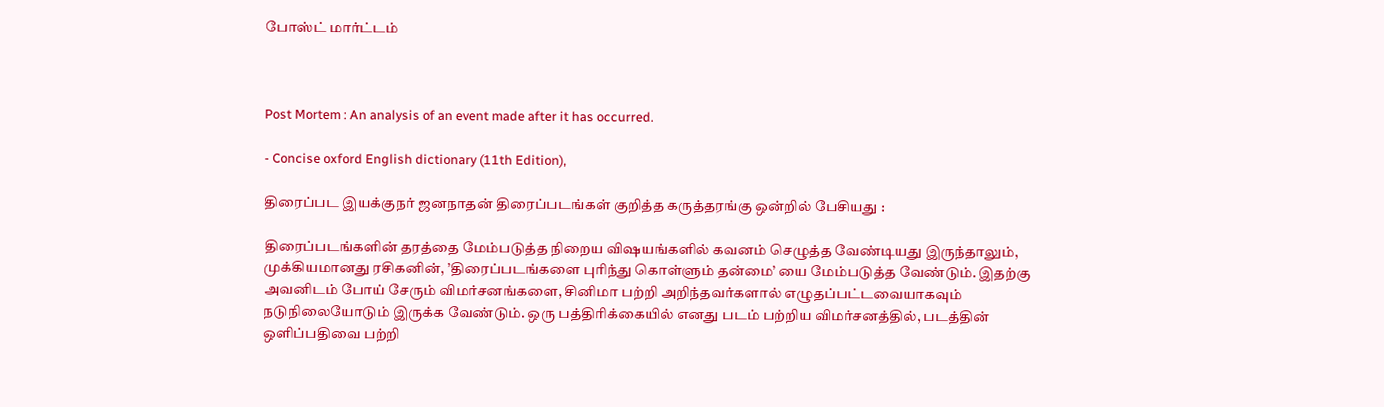போஸ்ட் மார்ட்டம்



Post Mortem : An analysis of an event made after it has occurred.

- Concise oxford English dictionary (11th Edition),

திரைப்பட இயக்குநர் ஜனநாதன் திரைப்படங்கள் குறித்த கருத்தரங்கு ஒன்றில் பேசியது :

திரைப்படங்களின் தரத்தை மேம்படுத்த நிறைய விஷயங்களில் கவனம் செழுத்த வேண்டியது இருந்தாலும், முக்கியமானது ரசிகனின், ’திரைப்படங்களை புரிந்து கொள்ளும் தன்மை’ யை மேம்படுத்த வேண்டும். இதற்கு அவனிடம் போய் சேரும் விமர்சனங்களை, சினிமா பற்றி அறிந்தவர்களால் எழுதப்பட்டவையாகவும் நடுநிலையோடும் இருக்க வேண்டும். ஒரு பத்திரிக்கையில் எனது படம் பற்றிய விமர்சனத்தில், படத்தின் ஒளிப்பதிவை பற்றி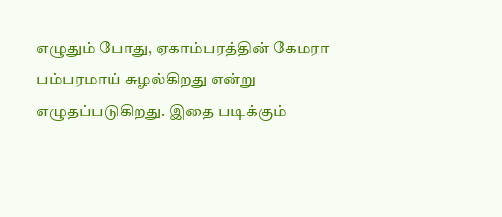எழுதும் போது, ஏகாம்பரத்தின் கேமரா பம்பரமாய் சுழல்கிறது என்று எழுதப்படுகிறது. இதை படிக்கும்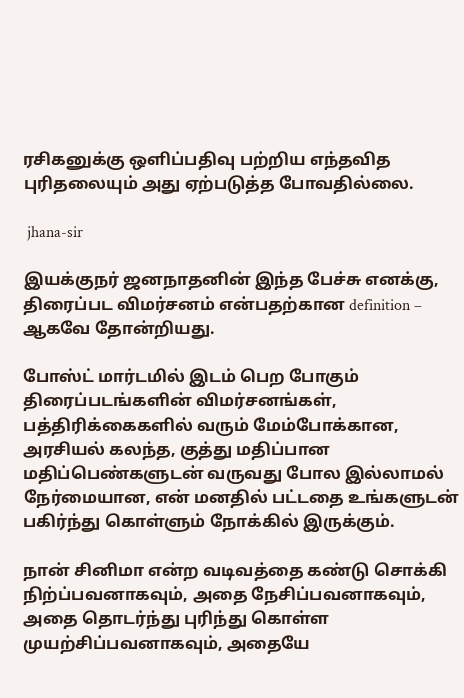ரசிகனுக்கு ஒளிப்பதிவு பற்றிய எந்தவித புரிதலையும் அது ஏற்படுத்த போவதில்லை.

 jhana-sir

இயக்குநர் ஜனநாதனின் இந்த பேச்சு எனக்கு, திரைப்பட விமர்சனம் என்பதற்கான definition – ஆகவே தோன்றியது.

போஸ்ட் மார்டமில் இடம் பெற போகும் திரைப்படங்களின் விமர்சனங்கள், பத்திரிக்கைகளில் வரும் மேம்போக்கான, அரசியல் கலந்த, குத்து மதிப்பான மதிப்பெண்களுடன் வருவது போல இல்லாமல் நேர்மையான, என் மனதில் பட்டதை உங்களுடன் பகிர்ந்து கொள்ளும் நோக்கில் இருக்கும்.

நான் சினிமா என்ற வடிவத்தை கண்டு சொக்கி நிற்ப்பவனாகவும், அதை நேசிப்பவனாகவும், அதை தொடர்ந்து புரிந்து கொள்ள முயற்சிப்பவனாகவும், அதையே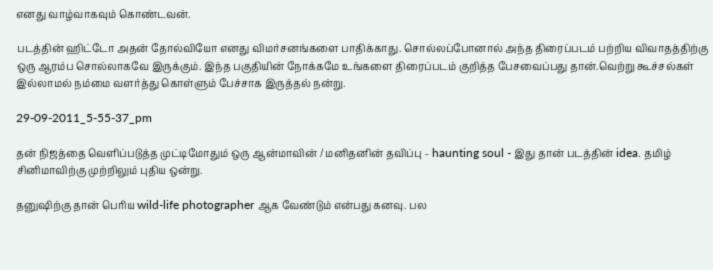எனது வாழ்வாகவும் கொண்டவன்.

படத்தின் ஹிட்டோ அதன் தோல்வியோ எனது விமர்சனங்களை பாதிக்காது. சொல்லப்போனால் அந்த திரைப்படம் பற்றிய விவாதத்திற்கு ஒரு ஆரம்ப சொல்லாகவே இருக்கும். இந்த பகுதியின் நோக்கமே உங்களை திரைப்படம் குறித்த பேசவைப்பது தான்.வெற்று கூச்சல்கள் இல்லாமல் நம்மை வளர்த்து கொள்ளும் பேச்சாக இருத்தல் நன்று.

29-09-2011_5-55-37_pm

தன் நிஜத்தை வெளிப்படுத்த முட்டிமோதும் ஒரு ஆன்மாவின் / மனிதனின் தவிப்பு – haunting soul - இது தான் படத்தின் idea. தமிழ் சினிமாவிற்கு முற்றிலும் புதிய ஒன்று.

தனுஷிற்கு தான் பெரிய wild-life photographer ஆக வேண்டும் என்பது கனவு. பல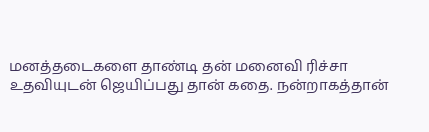மனத்தடைகளை தாண்டி தன் மனைவி ரிச்சா உதவியுடன் ஜெயிப்பது தான் கதை. நன்றாகத்தான்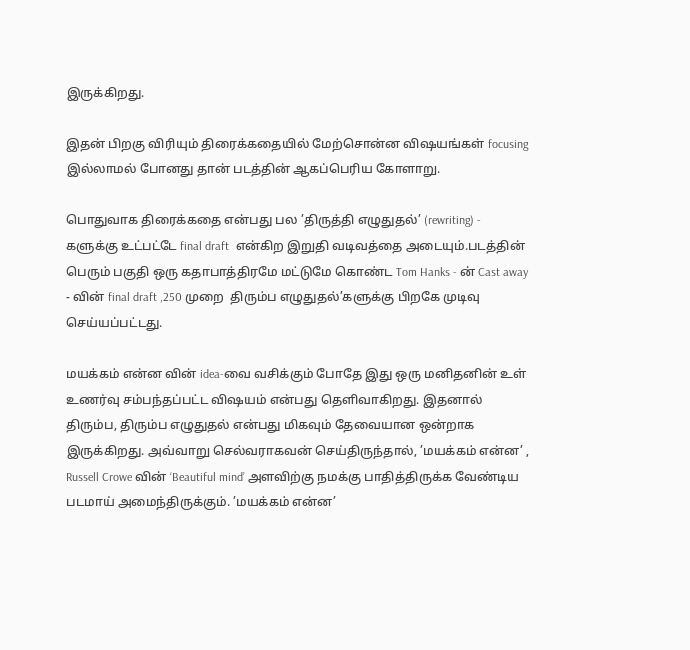இருக்கிறது.

இதன் பிறகு விரியும் திரைக்கதையில் மேற்சொன்ன விஷயங்கள் focusing  இல்லாமல் போனது தான் படத்தின் ஆகப்பெரிய கோளாறு.

பொதுவாக திரைக்கதை என்பது பல ’திருத்தி எழுதுதல்’ (rewriting) - களுக்கு உட்பட்டே final draft  என்கிற இறுதி வடிவத்தை அடையும்.படத்தின் பெரும் பகுதி ஒரு கதாபாத்திரமே மட்டுமே கொண்ட Tom Hanks - ன் Cast away - வின் final draft ,250 முறை  திரும்ப எழுதுதல்’களுக்கு பிறகே முடிவு செய்யப்பட்டது.

மயக்கம் என்ன வின் idea-வை வசிக்கும் போதே இது ஒரு மனிதனின் உள் உணர்வு சம்பந்தப்பட்ட விஷயம் என்பது தெளிவாகிறது. இதனால் திரும்ப, திரும்ப எழுதுதல் என்பது மிகவும் தேவையான ஒன்றாக இருக்கிறது. அவ்வாறு செல்வராகவன் செய்திருந்தால், ’மயக்கம் என்ன’ , Russell Crowe வின் ‘Beautiful mind’ அளவிற்கு நமக்கு பாதித்திருக்க வேண்டிய படமாய் அமைந்திருக்கும். ’மயக்கம் என்ன’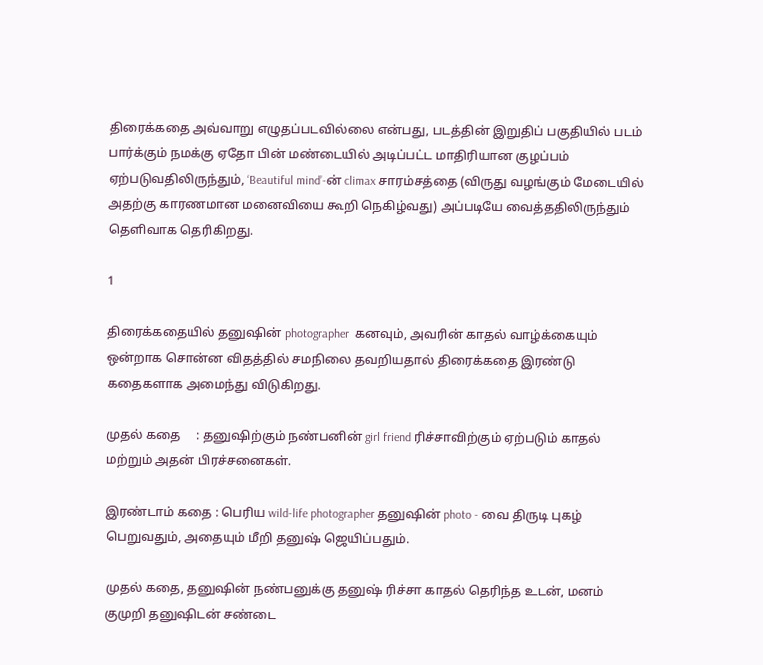திரைக்கதை அவ்வாறு எழுதப்படவில்லை என்பது, படத்தின் இறுதிப் பகுதியில் படம் பார்க்கும் நமக்கு ஏதோ பின் மண்டையில் அடிப்பட்ட மாதிரியான குழப்பம் ஏற்படுவதிலிருந்தும், ‘Beautiful mind’-ன் climax சாரம்சத்தை (விருது வழங்கும் மேடையில் அதற்கு காரணமான மனைவியை கூறி நெகிழ்வது) அப்படியே வைத்ததிலிருந்தும் தெளிவாக தெரிகிறது.

1

திரைக்கதையில் தனுஷின் photographer  கனவும், அவரின் காதல் வாழ்க்கையும் ஒன்றாக சொன்ன விதத்தில் சமநிலை தவறியதால் திரைக்கதை இரண்டு கதைகளாக அமைந்து விடுகிறது.

முதல் கதை     : தனுஷிற்கும் நண்பனின் girl friend ரிச்சாவிற்கும் ஏற்படும் காதல் மற்றும் அதன் பிரச்சனைகள்.

இரண்டாம் கதை : பெரிய wild-life photographer தனுஷின் photo - வை திருடி புகழ் பெறுவதும், அதையும் மீறி தனுஷ் ஜெயிப்பதும்.

முதல் கதை, தனுஷின் நண்பனுக்கு தனுஷ் ரிச்சா காதல் தெரிந்த உடன், மனம் குமுறி தனுஷிடன் சண்டை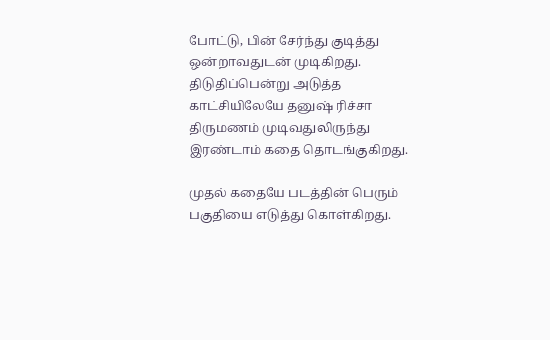போட்டு, பின் சேர்ந்து குடித்து ஒன்றாவதுடன் முடிகிறது. திடுதிப்பென்று அடுத்த காட்சியிலேயே தனுஷ் ரிச்சா திருமணம் முடிவதுலிருந்து இரண்டாம் கதை தொடங்குகிறது.

முதல் கதையே படத்தின் பெரும் பகுதியை எடுத்து கொள்கிறது.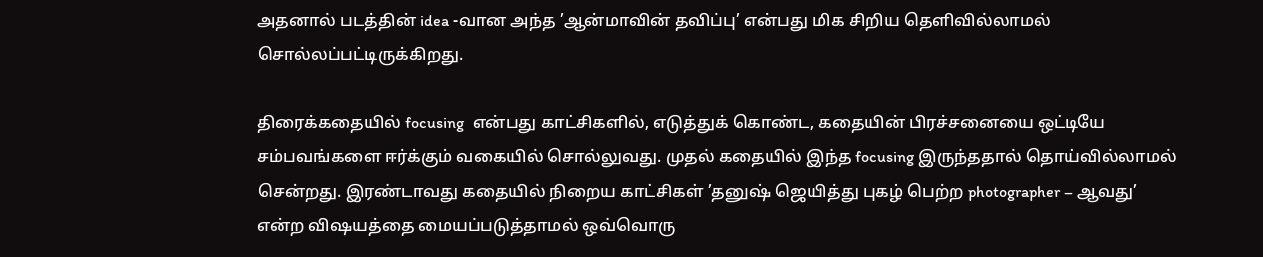அதனால் படத்தின் idea -வான அந்த ’ஆன்மாவின் தவிப்பு’ என்பது மிக சிறிய தெளிவில்லாமல் சொல்லப்பட்டிருக்கிறது.

திரைக்கதையில் focusing  என்பது காட்சிகளில், எடுத்துக் கொண்ட, கதையின் பிரச்சனையை ஒட்டியே சம்பவங்களை ஈர்க்கும் வகையில் சொல்லுவது. முதல் கதையில் இந்த focusing இருந்ததால் தொய்வில்லாமல் சென்றது. இரண்டாவது கதையில் நிறைய காட்சிகள் ’தனுஷ் ஜெயித்து புகழ் பெற்ற photographer – ஆவது’ என்ற விஷயத்தை மையப்படுத்தாமல் ஒவ்வொரு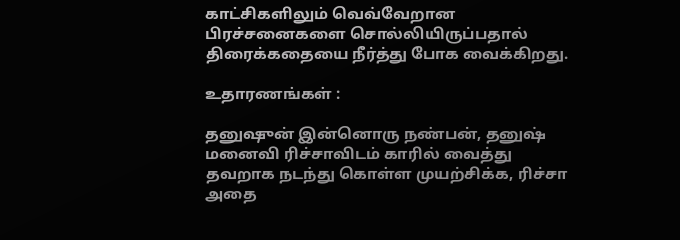காட்சிகளிலும் வெவ்வேறான பிரச்சனைகளை சொல்லியிருப்பதால் திரைக்கதையை நீர்த்து போக வைக்கிறது.

உதாரணங்கள் :

தனுஷுன் இன்னொரு நண்பன், தனுஷ் மனைவி ரிச்சாவிடம் காரில் வைத்து தவறாக நடந்து கொள்ள முயற்சிக்க, ரிச்சா அதை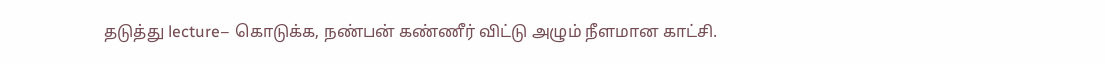தடுத்து lecture– கொடுக்க, நண்பன் கண்ணீர் விட்டு அழும் நீளமான காட்சி.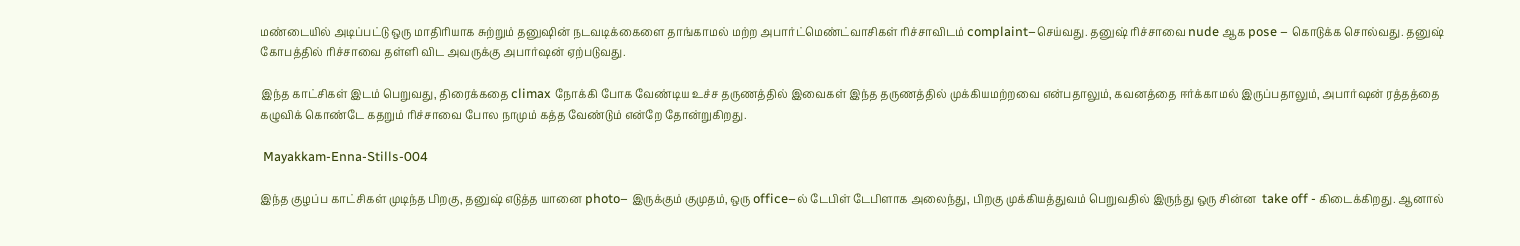மண்டையில் அடிப்பட்டு ஒரு மாதிரியாக சுற்றும் தனுஷின் நடவடிக்கைளை தாங்காமல் மற்ற அபார்ட்மெண்ட்வாசிகள் ரிச்சாவிடம் complaint–செய்வது. தனுஷ் ரிச்சாவை nude ஆக pose – கொடுக்க சொல்வது. தனுஷ் கோபத்தில் ரிச்சாவை தள்ளி விட அவருக்கு அபார்ஷன் ஏற்படுவது.

இந்த காட்சிகள் இடம் பெறுவது, திரைக்கதை climax நோக்கி போக வேண்டிய உச்ச தருணத்தில் இவைகள் இந்த தருணத்தில் முக்கியமற்றவை என்பதாலும், கவனத்தை ஈர்க்காமல் இருப்பதாலும், அபார்ஷன் ரத்தத்தை கழுவிக் கொண்டே கதறும் ரிச்சாவை போல நாமும் கத்த வேண்டும் என்றே தோன்றுகிறது.

 Mayakkam-Enna-Stills-004

இந்த குழப்ப காட்சிகள் முடிந்த பிறகு, தனுஷ் எடுத்த யானை photo– இருக்கும் குமுதம், ஒரு office–ல் டேபிள் டேபிளாக அலைந்து, பிறகு முக்கியத்துவம் பெறுவதில் இருந்து ஒரு சின்ன  take off - கிடைக்கிறது. ஆனால்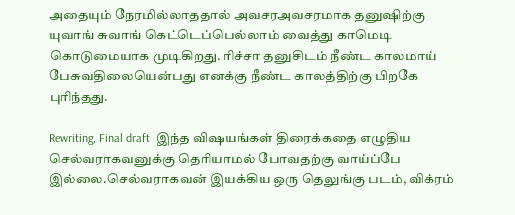அதையும் நேரமில்லாததால் அவசரஅவசரமாக தனுஷிற்கு யுவாங் சுவாங் கெட்டெப்பெல்லாம் வைத்து காமெடி கொடுமையாக முடிகிறது. ரிச்சா தனுசிடம் நீண்ட காலமாய் பேசுவதிலையென்பது எனக்கு நீண்ட காலத்திற்கு பிறகே புரிந்தது.

Rewriting, Final draft  இந்த விஷயங்கள் திரைக்கதை எழுதிய செல்வராகவனுக்கு தெரியாமல் போவதற்கு வாய்ப்பே இல்லை.செல்வராகவன் இயக்கிய ஒரு தெலுங்கு படம், விக்ரம்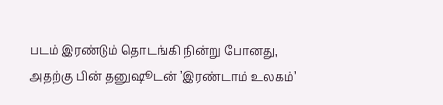படம் இரண்டும் தொடங்கி நின்று போனது, அதற்கு பின் தனுஷூடன் ’இரண்டாம் உலகம்’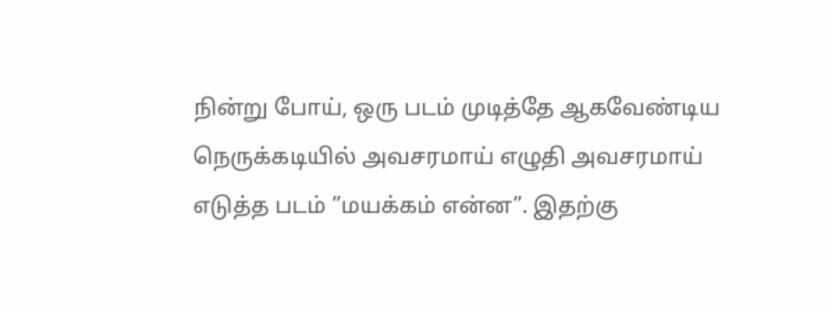நின்று போய், ஒரு படம் முடித்தே ஆகவேண்டிய நெருக்கடியில் அவசரமாய் எழுதி அவசரமாய் எடுத்த படம் ”மயக்கம் என்ன”. இதற்கு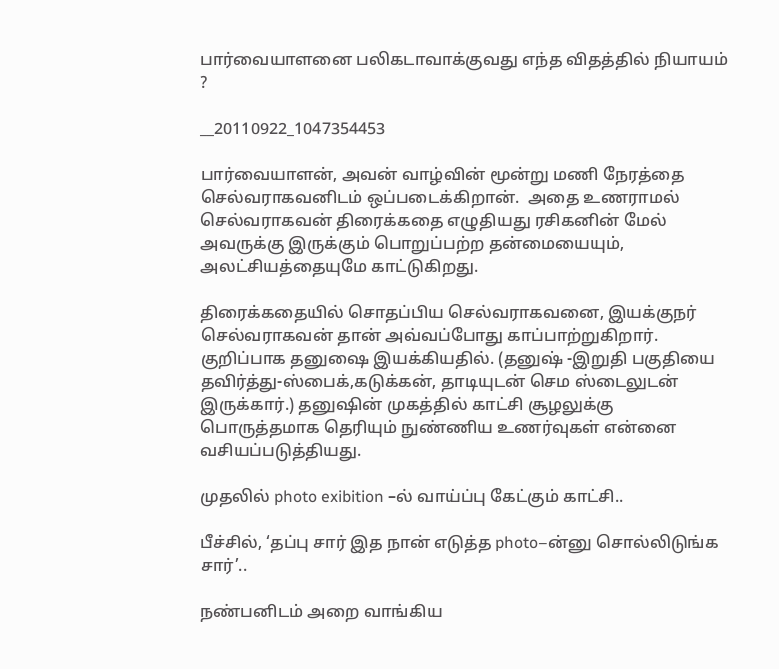பார்வையாளனை பலிகடாவாக்குவது எந்த விதத்தில் நியாயம் ?

__20110922_1047354453

பார்வையாளன், அவன் வாழ்வின் மூன்று மணி நேரத்தை செல்வராகவனிடம் ஒப்படைக்கிறான்.  அதை உணராமல் செல்வராகவன் திரைக்கதை எழுதியது ரசிகனின் மேல் அவருக்கு இருக்கும் பொறுப்பற்ற தன்மையையும், அலட்சியத்தையுமே காட்டுகிறது.

திரைக்கதையில் சொதப்பிய செல்வராகவனை, இயக்குநர் செல்வராகவன் தான் அவ்வப்போது காப்பாற்றுகிறார். குறிப்பாக தனுஷை இயக்கியதில். (தனுஷ் -இறுதி பகுதியை தவிர்த்து-ஸ்பைக்,கடுக்கன், தாடியுடன் செம ஸ்டைலுடன் இருக்கார்.) தனுஷின் முகத்தில் காட்சி சூழலுக்கு பொருத்தமாக தெரியும் நுண்ணிய உணர்வுகள் என்னை வசியப்படுத்தியது.

முதலில் photo exibition –ல் வாய்ப்பு கேட்கும் காட்சி..

பீச்சில், ‘தப்பு சார் இத நான் எடுத்த photo–ன்னு சொல்லிடுங்க சார்’..

நண்பனிடம் அறை வாங்கிய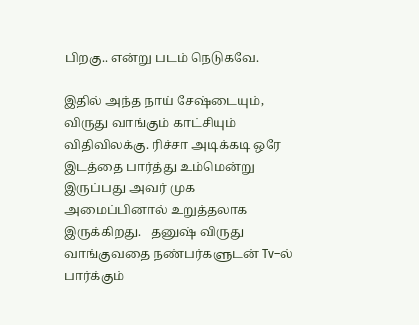பிறகு.. என்று படம் நெடுகவே.

இதில் அந்த நாய் சேஷ்டையும், விருது வாங்கும் காட்சியும் விதிவிலக்கு. ரிச்சா அடிக்கடி ஒரே இடத்தை பார்த்து உம்மென்று இருப்பது அவர் முக அமைப்பினால் உறுத்தலாக இருக்கிறது.   தனுஷ் விருது வாங்குவதை நண்பர்களுடன் Tv–ல் பார்க்கும்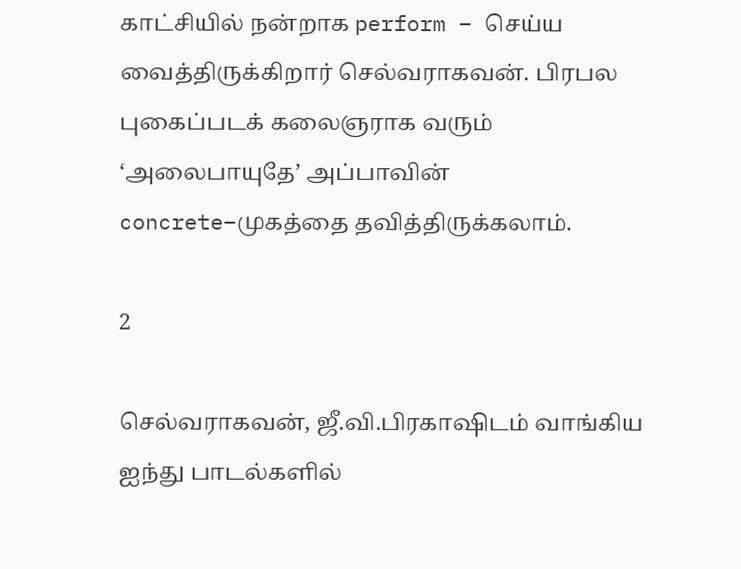காட்சியில் நன்றாக perform – செய்ய வைத்திருக்கிறார் செல்வராகவன். பிரபல புகைப்படக் கலைஞராக வரும்  ‘அலைபாயுதே’ அப்பாவின் concrete–முகத்தை தவித்திருக்கலாம்.

2

செல்வராகவன், ஜீ.வி.பிரகாஷிடம் வாங்கிய ஐந்து பாடல்களில்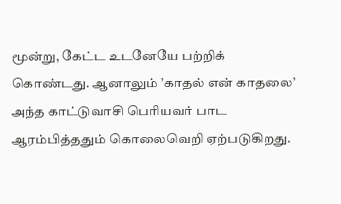மூன்று, கேட்ட உடனேயே பற்றிக் கொண்டது. ஆனாலும் ’காதல் என் காதலை’ அந்த காட்டுவாசி பெரியவர் பாட ஆரம்பித்ததும் கொலைவெறி ஏற்படுகிறது.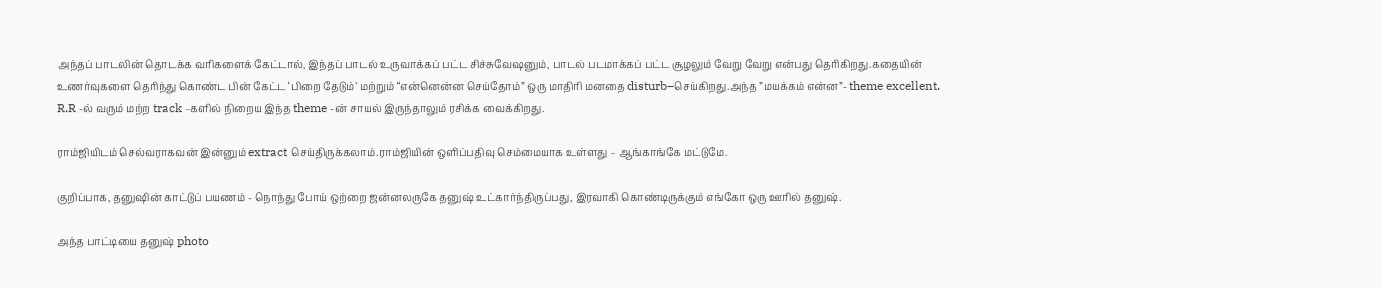அந்தப் பாடலின் தொடக்க வரிகளைக் கேட்டால், இந்தப் பாடல் உருவாக்கப் பட்ட சிச்சுவேஷனும், பாடல் படமாக்கப் பட்ட சூழலும் வேறு வேறு என்பது தெரிகிறது.கதையின் உணர்வுகளை தெரிந்து கொண்ட பின் கேட்ட ‘பிறை தேடும்’ மற்றும் “என்னென்ன செய்தோம்” ஒரு மாதிரி மனதை disturb–செய்கிறது.அந்த ”மயக்கம் என்ன”- theme excellent. R.R -ல் வரும் மற்ற track –களில் நிறைய இந்த theme -ன் சாயல் இருந்தாலும் ரசிக்க வைக்கிறது.

ராம்ஜியிடம் செல்வராகவன் இன்னும் extract செய்திருக்கலாம்.ராம்ஜியின் ஒளிப்பதிவு செம்மையாக உள்ளது – ஆங்காங்கே மட்டுமே.

குறிப்பாக, தனுஷின் காட்டுப் பயணம் - நொந்து போய் ஒற்றை ஜன்னலருகே தனுஷ் உட்கார்ந்திருப்பது, இரவாகி கொண்டிருக்கும் எங்கோ ஒரு ஊரில் தனுஷ்.

அந்த பாட்டியை தனுஷ் photo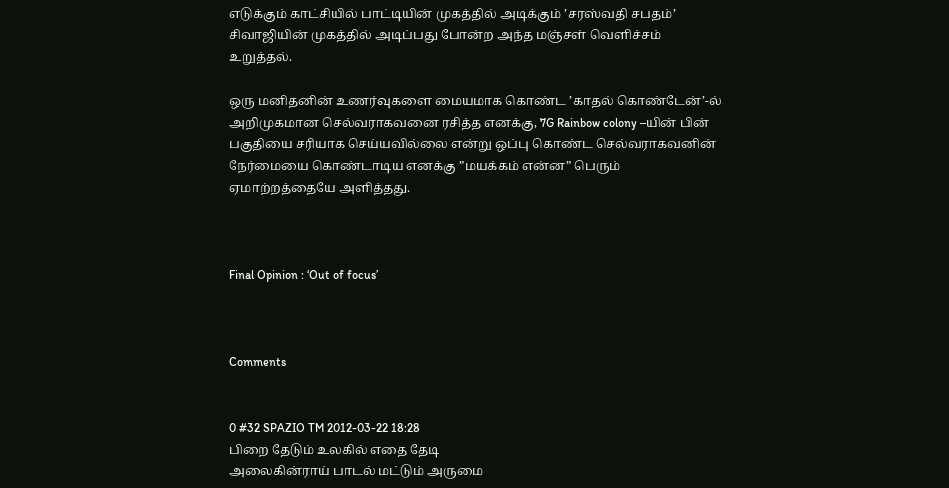எடுக்கும் காட்சியில் பாட்டியின் முகத்தில் அடிக்கும் ’சரஸ்வதி சபதம்’ சிவாஜியின் முகத்தில் அடிப்பது போன்ற அந்த மஞ்சள் வெளிச்சம் உறுத்தல்.

ஒரு மனிதனின் உணர்வுகளை மையமாக கொண்ட ’காதல் கொண்டேன்’-ல் அறிமுகமான செல்வராகவனை ரசித்த எனக்கு, 7G Rainbow colony –யின் பின் பகுதியை சரியாக செய்யவில்லை என்று ஒப்பு கொண்ட செல்வராகவனின் நேர்மையை கொண்டாடிய எனக்கு ”மயக்கம் என்ன” பெரும் ஏமாற்றத்தையே அளித்தது.



Final Opinion : ‘Out of focus’



Comments


0 #32 SPAZIO TM 2012-03-22 18:28
பிறை தேடும் உலகில் எதை தேடி
அலைகின்ராய் பாடல் மட்டும் அருமை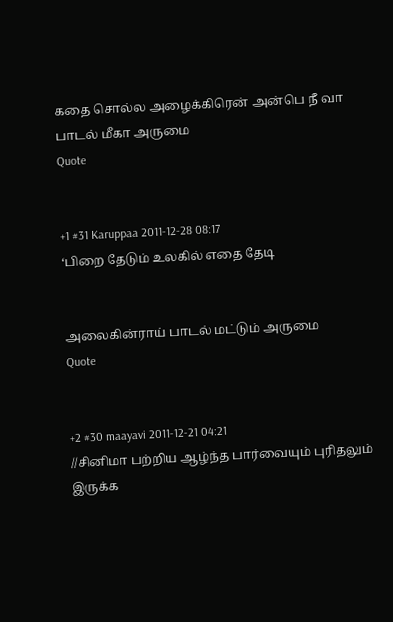கதை சொல்ல அழைக்கிரென் அன்பெ நீ வா
பாடல் மீகா அருமை
Quote


+1 #31 Karuppaa 2011-12-28 08:17
‘பிறை தேடும் உலகில் எதை தேடி


அலைகின்ராய் பாடல் மட்டும் அருமை
Quote


+2 #30 maayavi 2011-12-21 04:21
//சினிமா பற்றிய ஆழ்ந்த பார்வையும் புரிதலும் இருக்க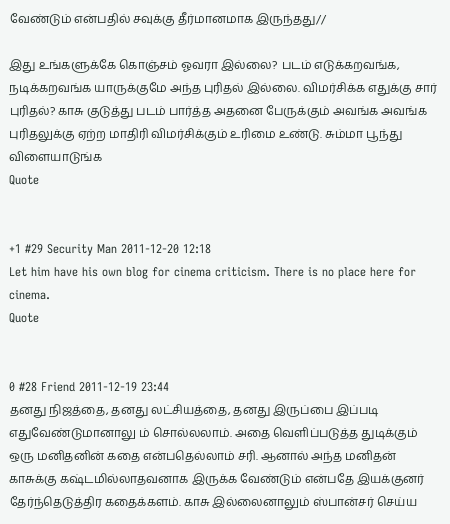வேண்டும் என்பதில் சவுக்கு தீர்மானமாக இருந்தது//

இது உங்களுக்கே கொஞ்சம் ஓவரா இல்லை? படம் எடுக்கறவங்க, நடிக்கறவங்க யாருக்குமே அந்த புரிதல் இல்லை. விமர்சிக்க எதுக்கு சார் புரிதல்? காசு குடுத்து படம் பார்த்த அதனை பேருக்கும் அவங்க அவங்க புரிதலுக்கு ஏற்ற மாதிரி விமர்சிக்கும் உரிமை உண்டு. சும்மா பூந்து விளையாடுங்க
Quote


+1 #29 Security Man 2011-12-20 12:18
Let him have his own blog for cinema criticism. There is no place here for cinema.
Quote


0 #28 Friend 2011-12-19 23:44
தனது நிஜத்தை, தனது லட்சியத்தை, தனது இருப்பை இப்படி எதுவேண்டுமானாலு ம் சொல்லலாம். அதை வெளிப்படுத்த துடிக்கும் ஒரு மனிதனின் கதை என்பதெல்லாம் சரி. ஆனால் அந்த மனிதன் காசுக்கு கஷ்டமில்லாதவனாக இருக்க வேண்டும் என்பதே இயக்குனர் தேர்ந்தெடுத்திர கதைக்களம். காசு இல்லைனாலும் ஸ்பான்சர் செய்ய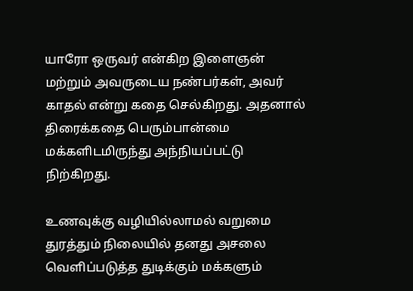யாரோ ஒருவர் என்கிற இளைஞன் மற்றும் அவருடைய நண்பர்கள், அவர் காதல் என்று கதை செல்கிறது. அதனால் திரைக்கதை பெரும்பான்மை மக்களிடமிருந்து அந்நியப்பட்டு நிற்கிறது.

உணவுக்கு வழியில்லாமல் வறுமை துரத்தும் நிலையில் தனது அசலை வெளிப்படுத்த துடிக்கும் மக்களும்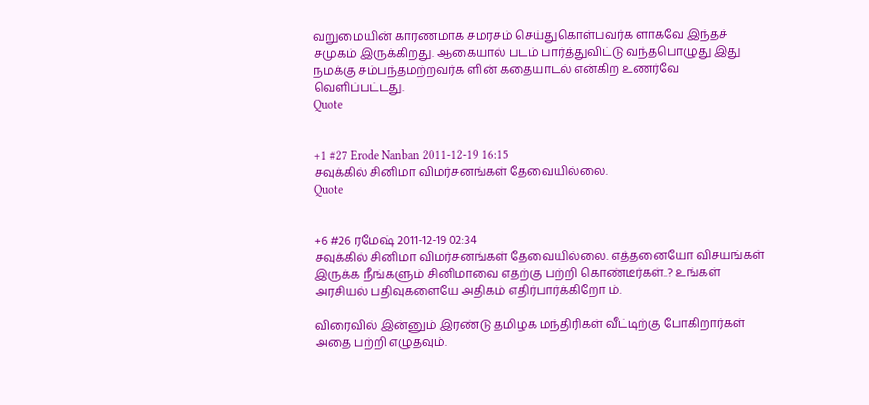வறுமையின் காரணமாக சமரசம் செய்துகொள்பவர்க ளாகவே இந்தச் சமுகம் இருக்கிறது. ஆகையால் படம் பார்த்துவிட்டு வந்தபொழுது இது நமக்கு சம்பந்தமற்றவர்க ளின் கதையாடல் என்கிற உணர்வே வெளிப்பட்டது.
Quote


+1 #27 Erode Nanban 2011-12-19 16:15
சவுக்கில் சினிமா விமர்சனங்கள் தேவையில்லை.
Quote


+6 #26 ரமேஷ் 2011-12-19 02:34
சவுக்கில் சினிமா விமர்சனங்கள் தேவையில்லை. எத்தனையோ விசயங்கள் இருக்க நீங்களும் சினிமாவை எதற்கு பற்றி கொண்டீர்கள்..? உங்கள் அரசியல் பதிவுகளையே அதிகம் எதிர்பார்க்கிறோ ம்.

விரைவில் இன்னும் இரண்டு தமிழக மந்திரிகள் வீட்டிற்கு போகிறார்கள் அதை பற்றி எழுதவும்.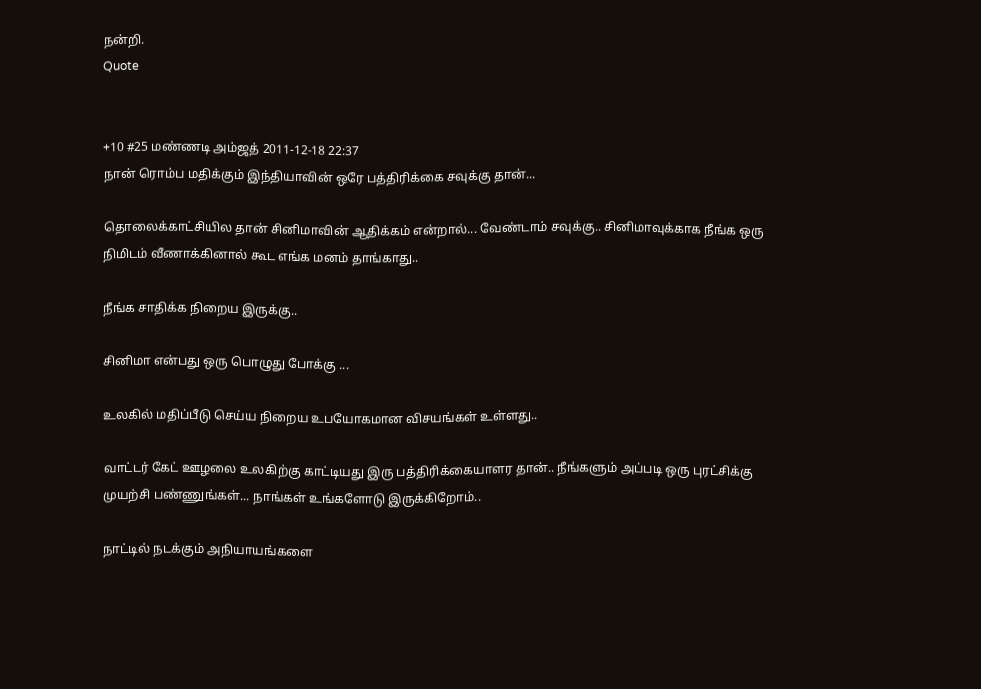நன்றி.
Quote


+10 #25 மண்ணடி அம்ஜத் 2011-12-18 22:37
நான் ரொம்ப மதிக்கும் இந்தியாவின் ஒரே பத்திரிக்கை சவுக்கு தான்...

தொலைக்காட்சியில தான் சினிமாவின் ஆதிக்கம் என்றால்... வேண்டாம் சவுக்கு.. சினிமாவுக்காக நீங்க ஒரு நிமிடம் வீணாக்கினால் கூட எங்க மனம் தாங்காது..

நீங்க சாதிக்க நிறைய இருக்கு..

சினிமா என்பது ஒரு பொழுது போக்கு ...

உலகில் மதிப்பீடு செய்ய நிறைய உபயோகமான விசயங்கள் உள்ளது..

வாட்டர் கேட் ஊழலை உலகிற்கு காட்டியது இரு பத்திரிக்கையாளர தான்.. நீங்களும் அப்படி ஒரு புரட்சிக்கு முயற்சி பண்ணுங்கள்... நாங்கள் உங்களோடு இருக்கிறோம்..

நாட்டில் நடக்கும் அநியாயங்களை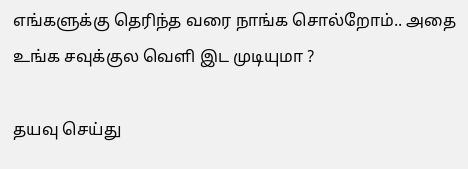எங்களுக்கு தெரிந்த வரை நாங்க சொல்றோம்.. அதை உங்க சவுக்குல வெளி இட முடியுமா ?

தயவு செய்து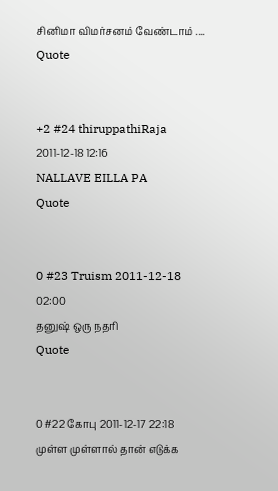சினிமா விமர்சனம் வேண்டாம் ....
Quote


+2 #24 thiruppathiRaja 2011-12-18 12:16
NALLAVE EILLA PA
Quote


0 #23 Truism 2011-12-18 02:00
தனுஷ் ஒரு நதரி
Quote


0 #22 கோபு 2011-12-17 22:18
முள்ள முள்ளால் தான் எடுக்க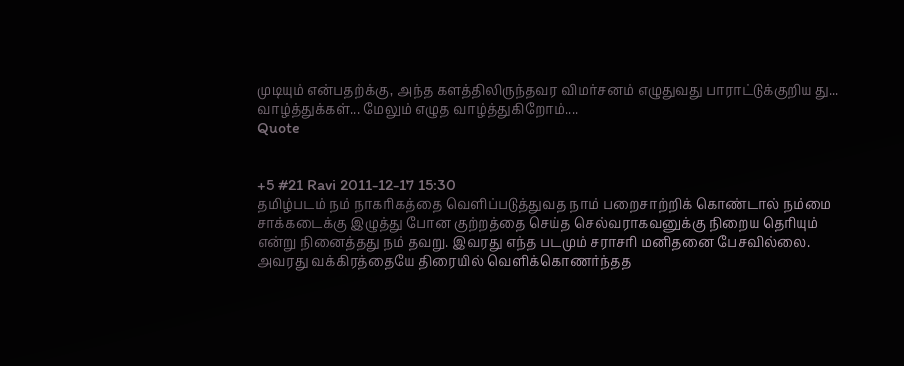முடியும் என்பதற்க்கு, அந்த களத்திலிருந்தவர விமர்சனம் எழுதுவது பாராட்டுக்குறிய து... வாழ்த்துக்கள்... மேலும் எழுத வாழ்த்துகிறோம்....
Quote


+5 #21 Ravi 2011-12-17 15:30
தமிழ்படம் நம் நாகரிகத்தை வெளிப்படுத்துவத நாம் பறைசாற்றிக் கொண்டால் நம்மை சாக்கடைக்கு இழுத்து போன குற்றத்தை செய்த செல்வராகவனுக்கு நிறைய தெரியும் என்று நினைத்தது நம் தவறு. இவரது எந்த படமும் சராசரி மனிதனை பேசவில்லை. அவரது வக்கிரத்தையே திரையில் வெளிக்கொணர்ந்தத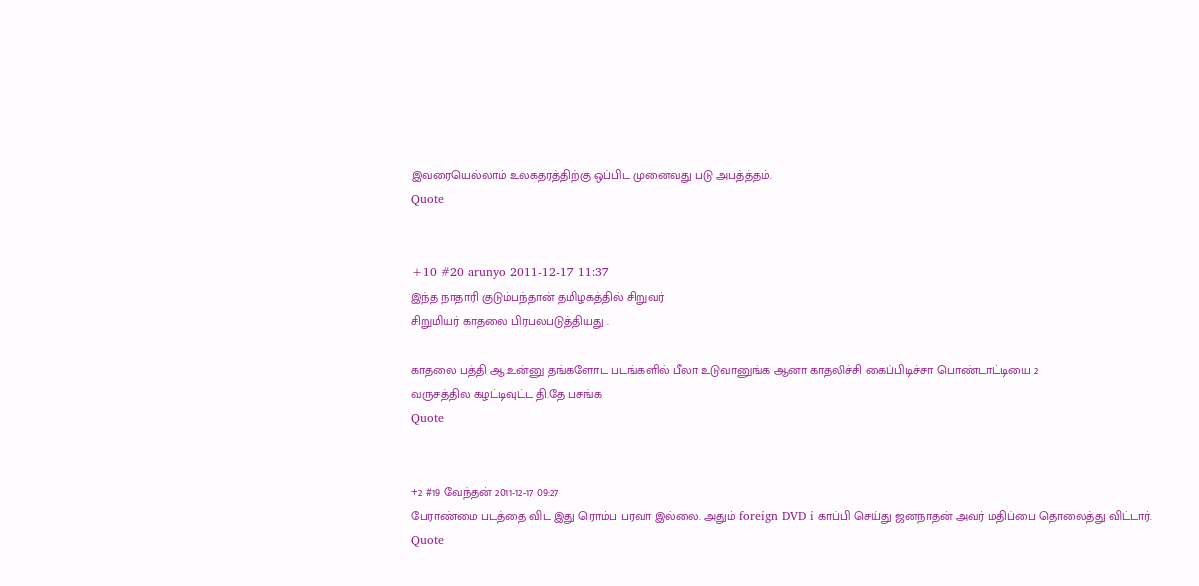இவரையெல்லாம் உலகதரத்திற்கு ஒப்பிட முனைவது படு அபத்த்தம்.
Quote


+10 #20 arunyo 2011-12-17 11:37
இந்த நாதாரி குடும்பந்தான் தமிழகத்தில் சிறுவர்
சிறுமியர் காதலை பிரபலபடுத்தியது .

காதலை பத்தி ஆ.உன்னு தங்களோட படங்களில் பீலா உடுவானுங்க ஆனா காதலிச்சி கைப்பிடிச்சா பொண்டாட்டியை 2
வருசத்தில கழட்டிவுட்ட தி.தே பசங்க
Quote


+2 #19 வேந்தன் 2011-12-17 09:27
பேராண்மை படத்தை விட இது ரொம்ப பரவா இல்லை. அதும் foreign DVD i காப்பி செய்து ஜனநாதன் அவர் மதிப்பை தொலைத்து விட்டார்.
Quote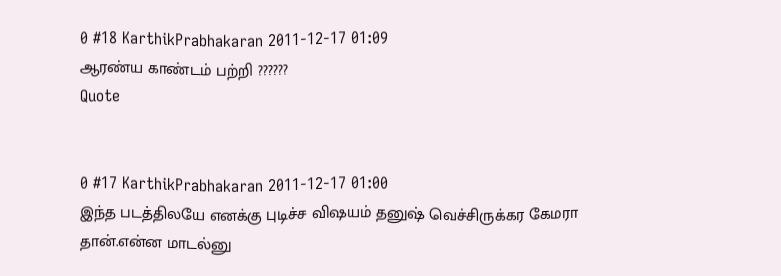0 #18 KarthikPrabhakaran 2011-12-17 01:09
ஆரண்ய காண்டம் பற்றி ??????
Quote


0 #17 KarthikPrabhakaran 2011-12-17 01:00
இந்த படத்திலயே எனக்கு புடிச்ச விஷயம் தனுஷ் வெச்சிருக்கர கேமரா தான்.என்ன மாடல்னு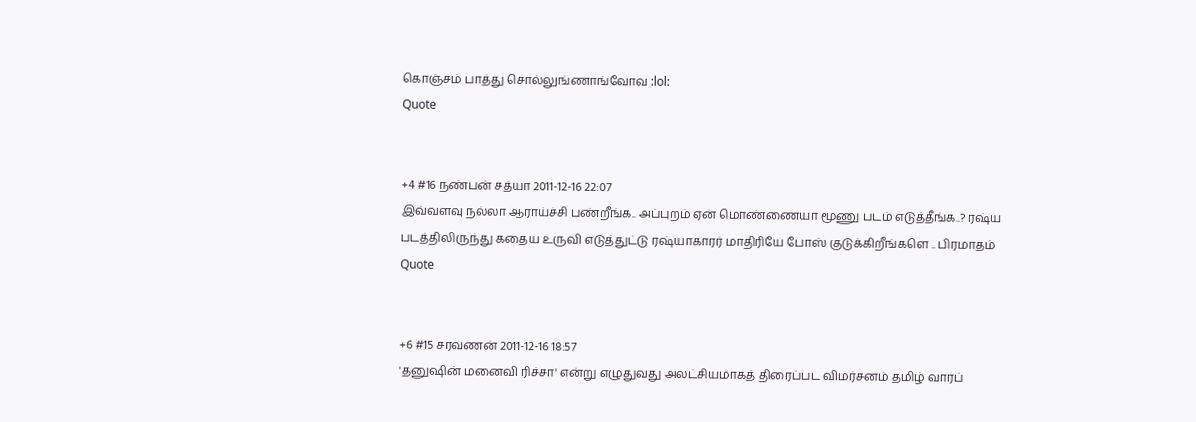கொஞ்சம் பாத்து சொல்லுங்ணாங்வோவ :lol:
Quote


+4 #16 நண்பன் சத்யா 2011-12-16 22:07
இவ்வளவு நல்லா ஆராய்ச்சி பண்றீங்க.. அப்புறம் ஏன் மொண்ணையா மூணு படம் எடுத்தீங்க..? ரஷ்ய படத்திலிருந்து கதைய உருவி எடுத்துட்டு ரஷ்யாகாரர் மாதிரியே போஸ் குடுக்கிறீங்களெ .. பிரமாதம்
Quote


+6 #15 சரவணன் 2011-12-16 18:57
'தனுஷின் மனைவி ரிச்சா' என்று எழுதுவது அலட்சியமாகத் திரைப்பட விமர்சனம் தமிழ் வாரப்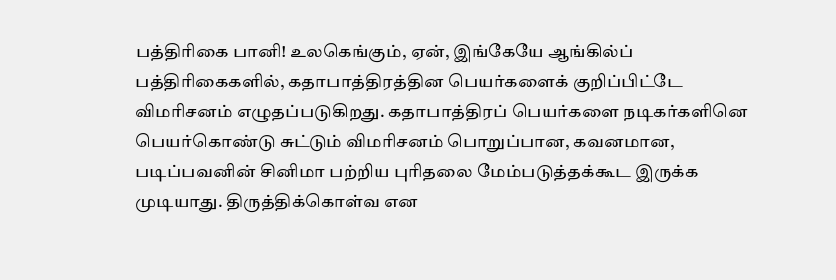பத்திரிகை பானி! உலகெங்கும், ஏன், இங்கேயே ஆங்கில்ப் பத்திரிகைகளில், கதாபாத்திரத்தின பெயர்களைக் குறிப்பிட்டே விமரிசனம் எழுதப்படுகிறது. கதாபாத்திரப் பெயர்களை நடிகர்களினெ பெயர்கொண்டு சுட்டும் விமரிசனம் பொறுப்பான, கவனமான, படிப்பவனின் சினிமா பற்றிய புரிதலை மேம்படுத்தக்கூட இருக்க முடியாது. திருத்திக்கொள்வ என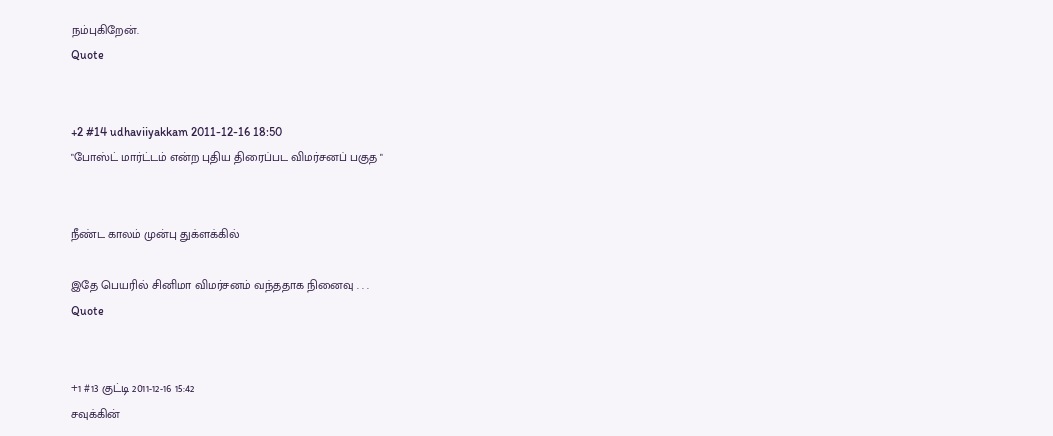நம்புகிறேன்.
Quote


+2 #14 udhaviiyakkam 2011-12-16 18:50
"போஸ்ட் மார்ட்டம் என்ற புதிய திரைப்பட விமர்சனப் பகுத "


நீண்ட காலம் முன்பு துக்ளக்கில்

இதே பெயரில் சினிமா விமர்சனம் வந்ததாக நினைவு . . .
Quote


+1 #13 குட்டி 2011-12-16 15:42
சவுக்கின்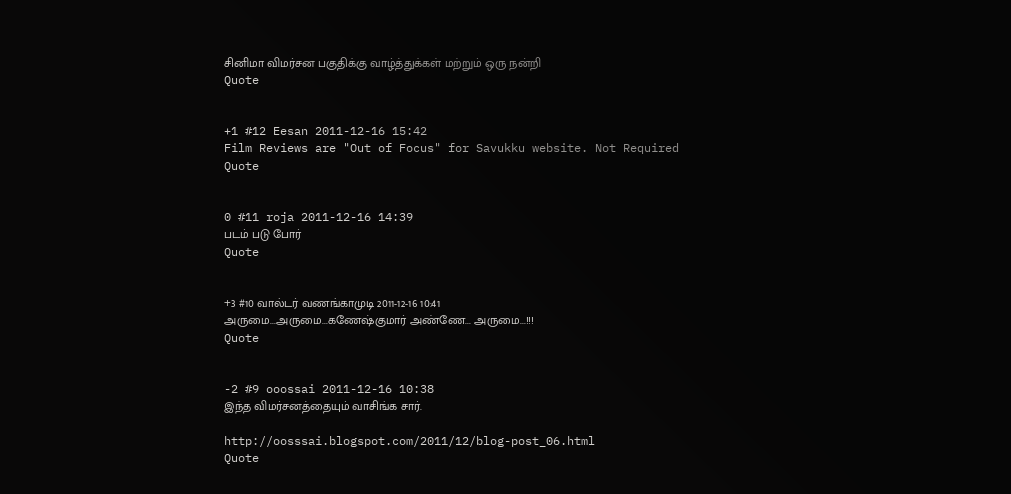சினிமா விமர்சன பகுதிக்கு வாழ்த்துக்கள் மற்றும் ஒரு நன்றி
Quote


+1 #12 Eesan 2011-12-16 15:42
Film Reviews are "Out of Focus" for Savukku website. Not Required
Quote


0 #11 roja 2011-12-16 14:39
படம் படு போர்
Quote


+3 #10 வால்டர் வணங்காமுடி 2011-12-16 10:41
அருமை...அருமை...கணேஷ்குமார் அண்ணே... அருமை...!!!
Quote


-2 #9 ooossai 2011-12-16 10:38
இந்த விமர்சனத்தையும் வாசிங்க சார்.

http://oosssai.blogspot.com/2011/12/blog-post_06.html
Quote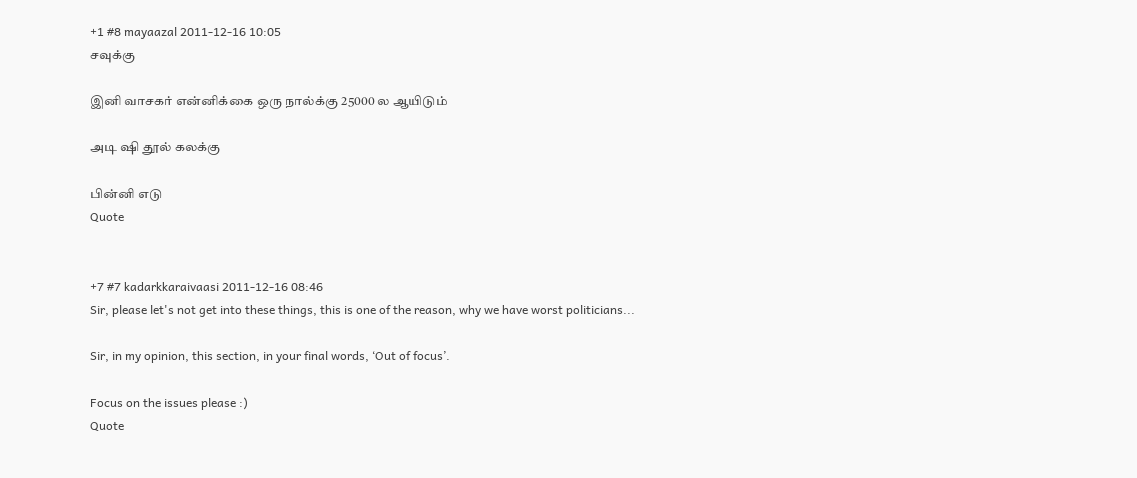+1 #8 mayaazal 2011-12-16 10:05
சவுக்கு

இனி வாசகர் என்னிக்கை ஒரு நால்க்கு 25000 ல ஆயிடும்

அடி ஷி தூல் கலக்கு

பின்னி எடு
Quote


+7 #7 kadarkkaraivaasi 2011-12-16 08:46
Sir, please let's not get into these things, this is one of the reason, why we have worst politicians...

Sir, in my opinion, this section, in your final words, ‘Out of focus’.

Focus on the issues please :)
Quote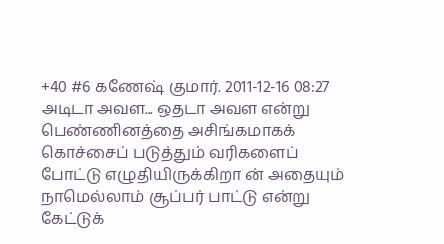+40 #6 கணேஷ் குமார். 2011-12-16 08:27
அடிடா அவள... ஒதடா அவள என்று பெண்ணினத்தை அசிங்கமாகக் கொச்சைப் படுத்தும் வரிகளைப் போட்டு எழுதியிருக்கிறா ன் அதையும் நாமெல்லாம் சூப்பர் பாட்டு என்று கேட்டுக்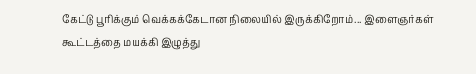கேட்டு பூரிக்கும் வெக்கக்கேடான நிலையில் இருக்கிறோம்... இளைஞர்கள் கூட்டத்தை மயக்கி இழுத்து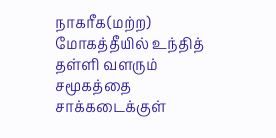நாகரீக(மற்ற) மோகத்தீயில் உந்தித் தள்ளி வளரும் சமூகத்தை சாக்கடைக்குள்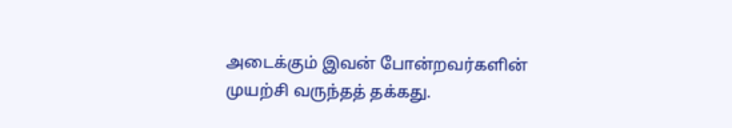அடைக்கும் இவன் போன்றவர்களின் முயற்சி வருந்தத் தக்கது.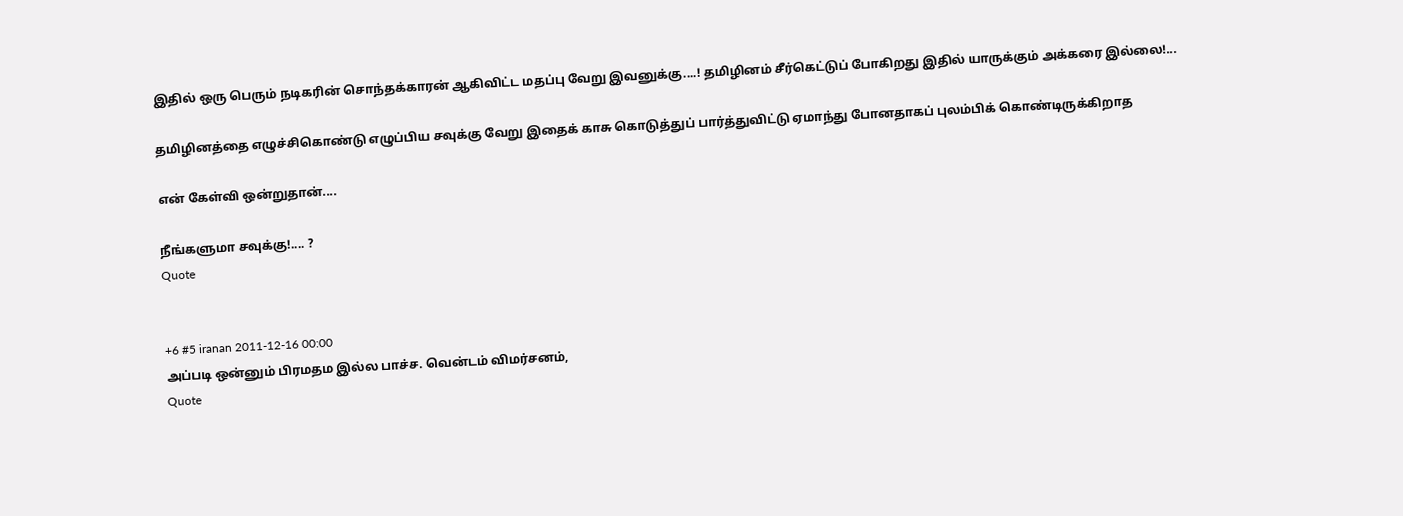இதில் ஒரு பெரும் நடிகரின் சொந்தக்காரன் ஆகிவிட்ட மதப்பு வேறு இவனுக்கு....! தமிழினம் சீர்கெட்டுப் போகிறது இதில் யாருக்கும் அக்கரை இல்லை!...

தமிழினத்தை எழுச்சிகொண்டு எழுப்பிய சவுக்கு வேறு இதைக் காசு கொடுத்துப் பார்த்துவிட்டு ஏமாந்து போனதாகப் புலம்பிக் கொண்டிருக்கிறாத

என் கேள்வி ஒன்றுதான்....

நீங்களுமா சவுக்கு!.... ?
Quote


+6 #5 iranan 2011-12-16 00:00
அப்படி ஒன்னும் பிரமதம இல்ல பாச்ச. வென்டம் விமர்சனம்,
Quote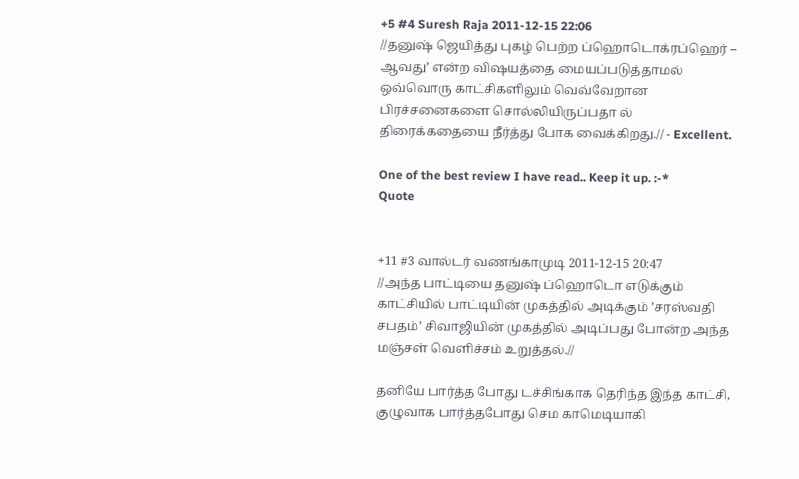+5 #4 Suresh Raja 2011-12-15 22:06
//தனுஷ் ஜெயித்து புகழ் பெற்ற ப்ஹொடொக்ரப்ஹெர் – ஆவது’ என்ற விஷயத்தை மையப்படுத்தாமல் ஒவ்வொரு காட்சிகளிலும் வெவ்வேறான பிரச்சனைகளை சொல்லியிருப்பதா ல் திரைக்கதையை நீர்த்து போக வைக்கிறது.// - Excellent.

One of the best review I have read.. Keep it up. :-*
Quote


+11 #3 வால்டர் வணங்காமுடி 2011-12-15 20:47
//அந்த பாட்டியை தனுஷ் ப்ஹொடொ எடுக்கும் காட்சியில் பாட்டியின் முகத்தில் அடிக்கும் ’சரஸ்வதி சபதம்’ சிவாஜியின் முகத்தில் அடிப்பது போன்ற அந்த மஞ்சள் வெளிச்சம் உறுத்தல்.//

தனியே பார்த்த போது டச்சிங்காக தெரிந்த இந்த காட்சி, குழுவாக பார்த்தபோது செம காமெடியாகி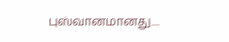புஸ்வானமானது....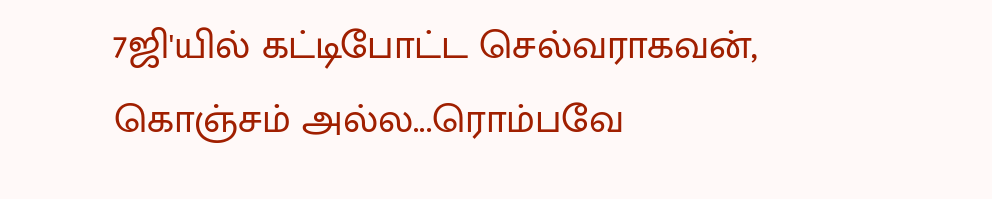7ஜி'யில் கட்டிபோட்ட செல்வராகவன், கொஞ்சம் அல்ல...ரொம்பவே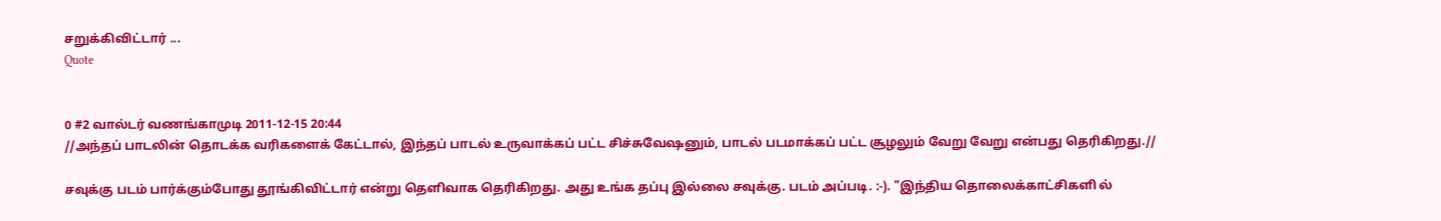சறுக்கிவிட்டார் ...
Quote


0 #2 வால்டர் வணங்காமுடி 2011-12-15 20:44
//அந்தப் பாடலின் தொடக்க வரிகளைக் கேட்டால், இந்தப் பாடல் உருவாக்கப் பட்ட சிச்சுவேஷனும், பாடல் படமாக்கப் பட்ட சூழலும் வேறு வேறு என்பது தெரிகிறது.//

சவுக்கு படம் பார்க்கும்போது தூங்கிவிட்டார் என்று தெளிவாக தெரிகிறது. அது உங்க தப்பு இல்லை சவுக்கு. படம் அப்படி. :-). "இந்திய தொலைக்காட்சிகளி ல்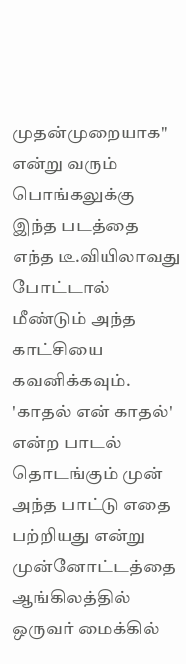முதன்முறையாக" என்று வரும் பொங்கலுக்கு இந்த படத்தை எந்த டீ.வியிலாவது போட்டால் மீண்டும் அந்த காட்சியை கவனிக்கவும். 'காதல் என் காதல்' என்ற பாடல் தொடங்கும் முன் அந்த பாட்டு எதை பற்றியது என்று முன்னோட்டத்தை ஆங்கிலத்தில் ஒருவர் மைக்கில்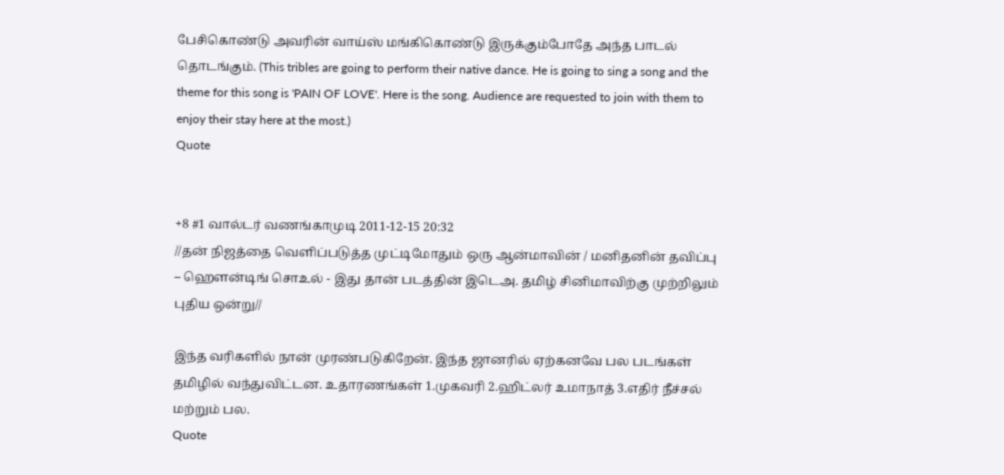பேசிகொண்டு அவரின் வாய்ஸ் மங்கிகொண்டு இருக்கும்போதே அந்த பாடல் தொடங்கும். (This tribles are going to perform their native dance. He is going to sing a song and the theme for this song is 'PAIN OF LOVE'. Here is the song. Audience are requested to join with them to enjoy their stay here at the most.)
Quote


+8 #1 வால்டர் வணங்காமுடி 2011-12-15 20:32
//தன் நிஜத்தை வெளிப்படுத்த முட்டிமோதும் ஒரு ஆன்மாவின் / மனிதனின் தவிப்பு – ஹௌன்டிங் சொஉல் - இது தான் படத்தின் இடெஅ. தமிழ் சினிமாவிற்கு முற்றிலும் புதிய ஒன்று//

இந்த வரிகளில் நான் முரண்படுகிறேன். இந்த ஜானரில் ஏற்கனவே பல படங்கள் தமிழில் வந்துவிட்டன. உதாரணங்கள் 1.முகவரி 2.ஹிட்லர் உமாநாத் 3.எதிர் நீச்சல் மற்றும் பல.
Quote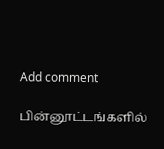Add comment

பின்னூட்டங்களில்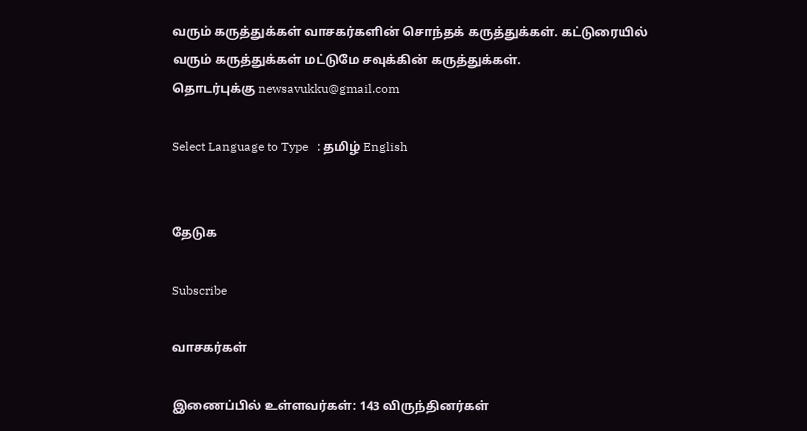வரும் கருத்துக்கள் வாசகர்களின் சொந்தக் கருத்துக்கள். கட்டுரையில் வரும் கருத்துக்கள் மட்டுமே சவுக்கின் கருத்துக்கள்.
தொடர்புக்கு newsavukku@gmail.com

Select Language to Type   : தமிழ் English


தேடுக

Subscribe

வாசகர்கள்

இணைப்பில் உள்ளவர்கள்: 143 விருந்தினர்கள்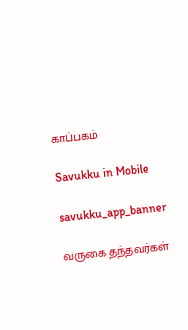காப்பகம்

Savukku in Mobile

savukku_app_banner

வருகை தந்தவர்கள்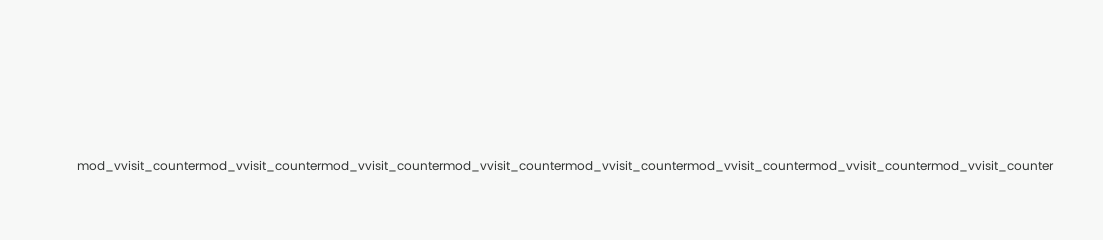mod_vvisit_countermod_vvisit_countermod_vvisit_countermod_vvisit_countermod_vvisit_countermod_vvisit_countermod_vvisit_countermod_vvisit_counter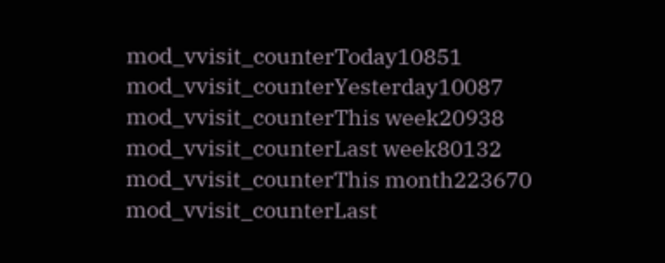mod_vvisit_counterToday10851
mod_vvisit_counterYesterday10087
mod_vvisit_counterThis week20938
mod_vvisit_counterLast week80132
mod_vvisit_counterThis month223670
mod_vvisit_counterLast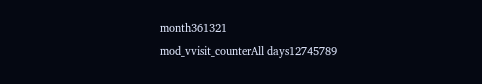month361321
mod_vvisit_counterAll days12745789